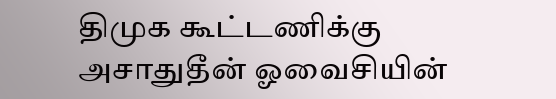திமுக கூட்டணிக்கு அசாதுதீன் ஓவைசியின்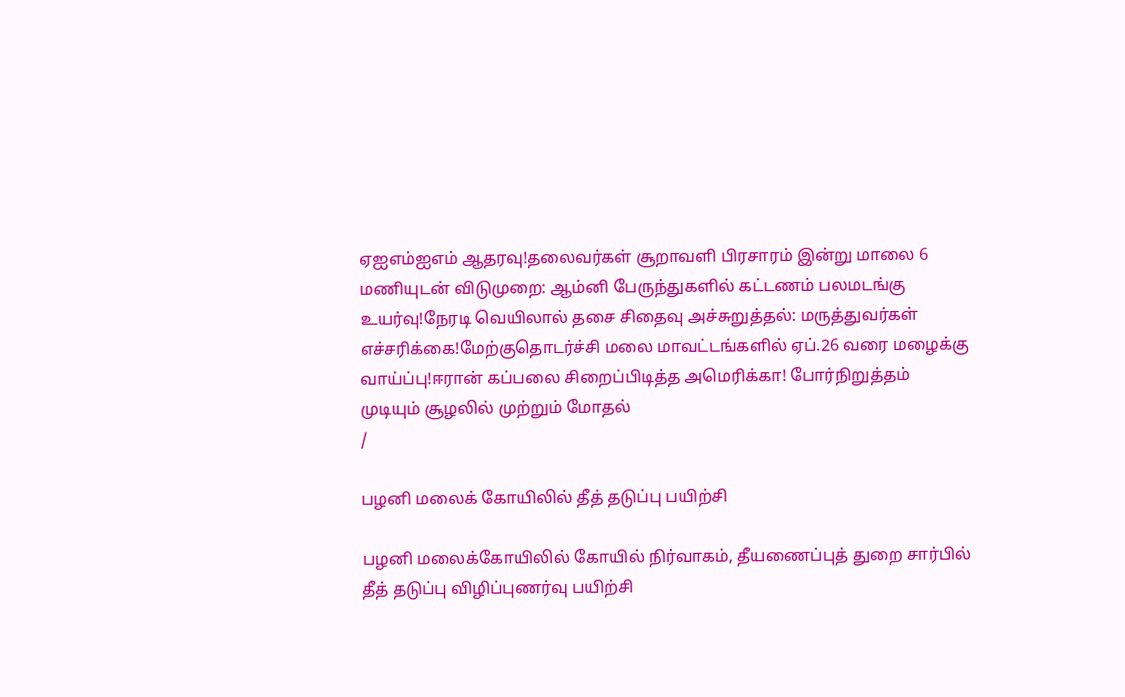ஏஐஎம்ஐஎம் ஆதரவு!தலைவர்கள் சூறாவளி பிரசாரம் இன்று மாலை 6 மணியுடன் விடுமுறை: ஆம்னி பேருந்துகளில் கட்டணம் பலமடங்கு உயர்வு!நேரடி வெயிலால் தசை சிதைவு அச்சுறுத்தல்: மருத்துவர்கள் எச்சரிக்கை!மேற்குதொடர்ச்சி மலை மாவட்டங்களில் ஏப்.26 வரை மழைக்கு வாய்ப்பு!ஈரான் கப்பலை சிறைப்பிடித்த அமெரிக்கா! போர்நிறுத்தம் முடியும் சூழலில் முற்றும் மோதல்
/

பழனி மலைக் கோயிலில் தீத் தடுப்பு பயிற்சி

பழனி மலைக்கோயிலில் கோயில் நிர்வாகம், தீயணைப்புத் துறை சார்பில் தீத் தடுப்பு விழிப்புணர்வு பயிற்சி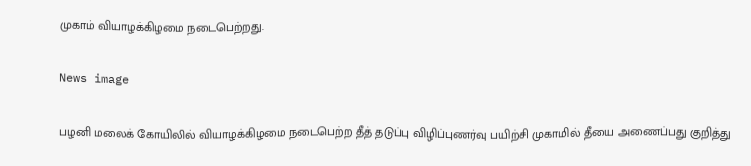முகாம் வியாழக்கிழமை நடைபெற்றது.

News image

பழனி மலைக் கோயிலில் வியாழக்கிழமை நடைபெற்ற தீத் தடுப்பு விழிப்புணர்வு பயிற்சி முகாமில் தீயை அணைப்பது குறித்து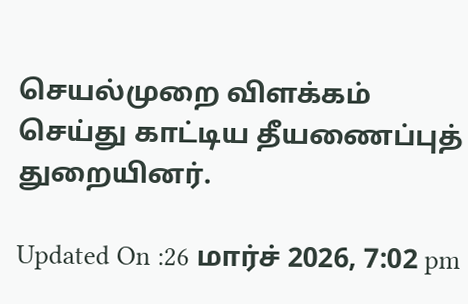செயல்முறை விளக்கம் செய்து காட்டிய தீயணைப்புத் துறையினர்.

Updated On :26 மார்ச் 2026, 7:02 pm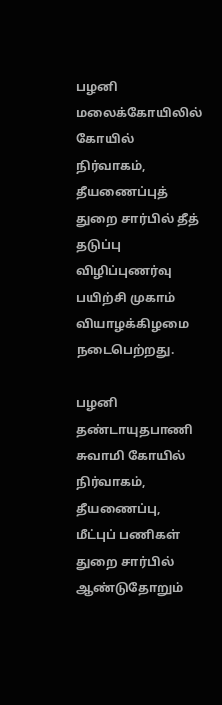பழனி மலைக்கோயிலில் கோயில் நிர்வாகம், தீயணைப்புத் துறை சார்பில் தீத் தடுப்பு விழிப்புணர்வு பயிற்சி முகாம் வியாழக்கிழமை நடைபெற்றது.

பழனி தண்டாயுதபாணி சுவாமி கோயில் நிர்வாகம், தீயணைப்பு, மீட்புப் பணிகள் துறை சார்பில் ஆண்டுதோறும்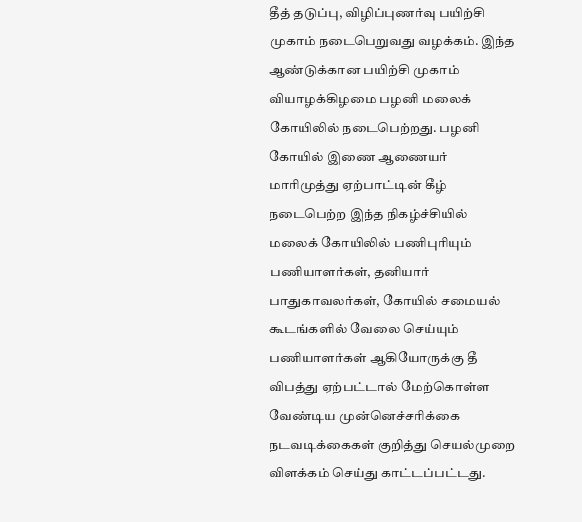தீத் தடுப்பு, விழிப்புணர்வு பயிற்சி முகாம் நடைபெறுவது வழக்கம். இந்த ஆண்டுக்கான பயிற்சி முகாம் வியாழக்கிழமை பழனி மலைக் கோயிலில் நடைபெற்றது. பழனி கோயில் இணை ஆணையர் மாரிமுத்து ஏற்பாட்டின் கீழ் நடைபெற்ற இந்த நிகழ்ச்சியில் மலைக் கோயிலில் பணிபுரியும் பணியாளர்கள், தனியார் பாதுகாவலர்கள், கோயில் சமையல் கூடங்களில் வேலை செய்யும் பணியாளர்கள் ஆகியோருக்கு தீ விபத்து ஏற்பட்டால் மேற்கொள்ள வேண்டிய முன்னெச்சரிக்கை நடவடிக்கைகள் குறித்து செயல்முறை விளக்கம் செய்து காட்டப்பட்டது.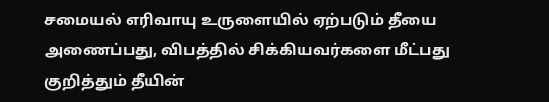சமையல் எரிவாயு உருளையில் ஏற்படும் தீயை அணைப்பது, விபத்தில் சிக்கியவர்களை மீட்பது குறித்தும் தீயின்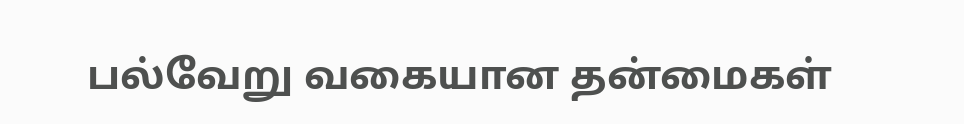பல்வேறு வகையான தன்மைகள்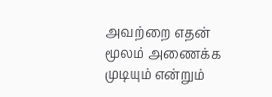அவற்றை எதன் மூலம் அணைக்க முடியும் என்றும்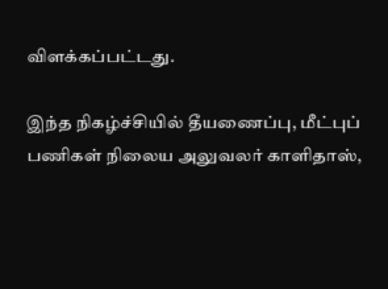விளக்கப்பட்டது.

இந்த நிகழ்ச்சியில் தீயணைப்பு, மீட்புப் பணிகள் நிலைய அலுவலர் காளிதாஸ்,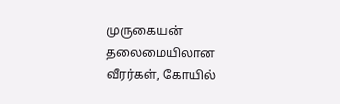முருகையன் தலைமையிலான வீரர்கள், கோயில்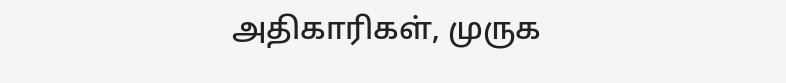அதிகாரிகள், முருக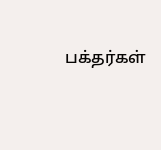பக்தர்கள்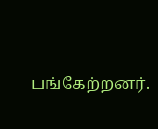பங்கேற்றனர்.